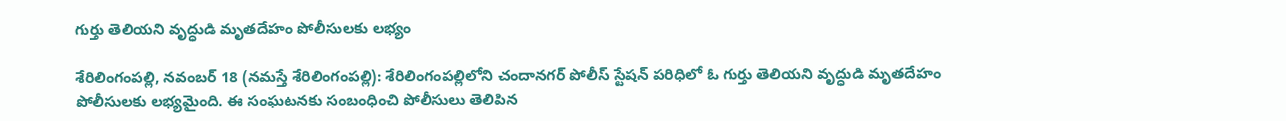గుర్తు తెలియ‌ని వృద్ధుడి మృత‌దేహం పోలీసుల‌కు ల‌భ్యం

శేరిలింగంపల్లి, న‌వంబర్ 18 (న‌మ‌స్తే శేరిలింగంప‌ల్లి): శేరిలింగంప‌ల్లిలోని చందాన‌గ‌ర్ పోలీస్ స్టేష‌న్ ప‌రిధిలో ఓ గుర్తు తెలియ‌ని వృద్ధుడి మృత‌దేహం పోలీసుల‌కు ల‌భ్య‌మైంది. ఈ సంఘ‌ట‌న‌కు సంబంధించి పోలీసులు తెలిపిన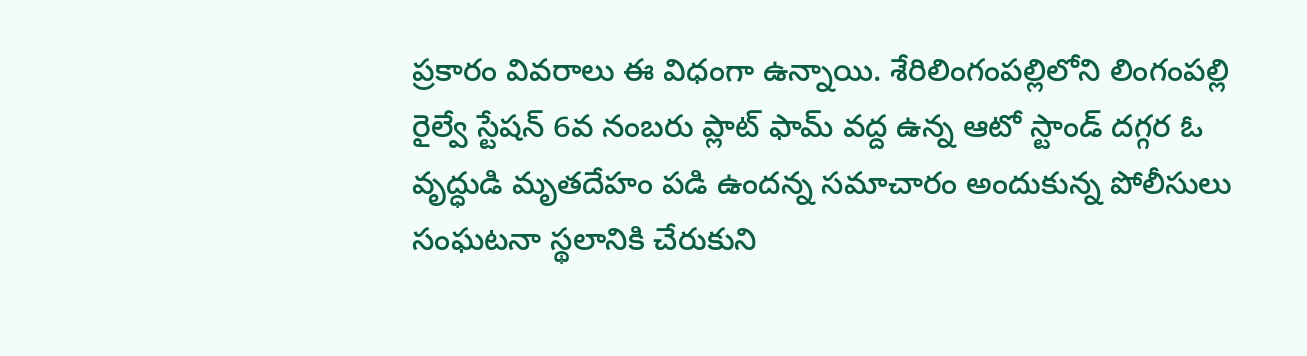ప్ర‌కారం వివ‌రాలు ఈ విధంగా ఉన్నాయి. శేరిలింగంప‌ల్లిలోని లింగంప‌ల్లి రైల్వే స్టేష‌న్ 6వ నంబ‌రు ప్లాట్ ఫామ్ వ‌ద్ద ఉన్న ఆటో స్టాండ్ ద‌గ్గ‌ర ఓ వృద్ధుడి మృత‌దేహం ప‌డి ఉంద‌న్న స‌మాచారం అందుకున్న పోలీసులు సంఘ‌ట‌నా స్థ‌లానికి చేరుకుని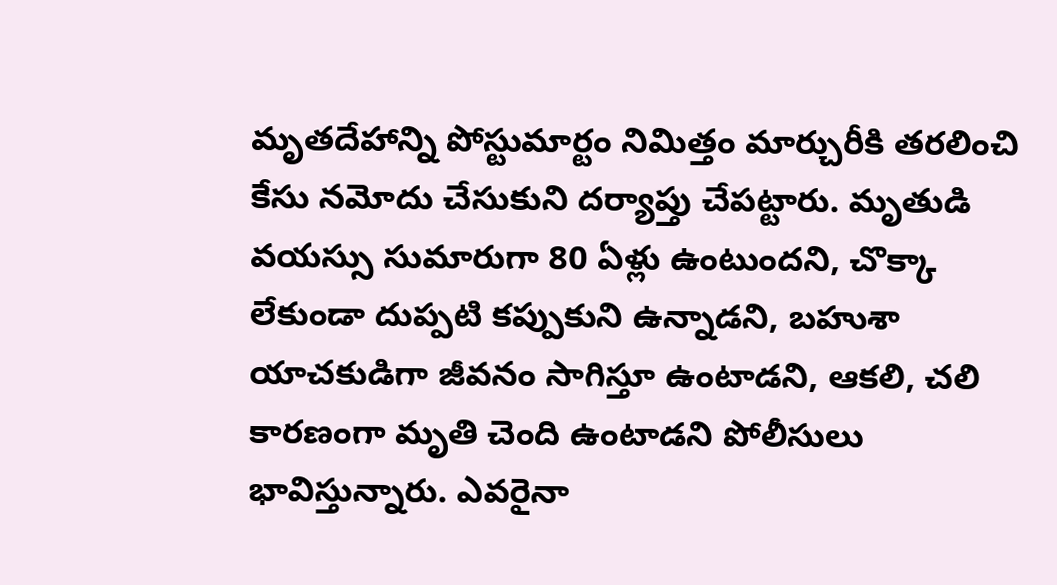మృత‌దేహాన్ని పోస్టుమార్టం నిమిత్తం మార్చురీకి త‌ర‌లించి కేసు న‌మోదు చేసుకుని ద‌ర్యాప్తు చేప‌ట్టారు. మృతుడి వ‌య‌స్సు సుమారుగా 80 ఏళ్లు ఉంటుంద‌ని, చొక్కా లేకుండా దుప్ప‌టి క‌ప్పుకుని ఉన్నాడ‌ని, బ‌హుశా యాచ‌కుడిగా జీవ‌నం సాగిస్తూ ఉంటాడ‌ని, ఆక‌లి, చ‌లి కారణంగా మృతి చెంది ఉంటాడ‌ని పోలీసులు భావిస్తున్నారు. ఎవ‌రైనా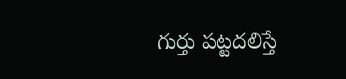గుర్తు ప‌ట్ట‌ద‌లిస్తే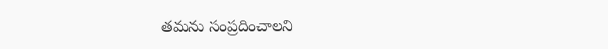త‌మ‌ను సంప్ర‌దించాల‌ని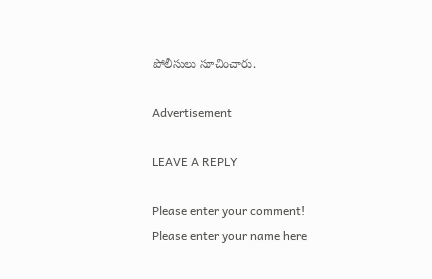పోలీసులు సూచించారు.

Advertisement

LEAVE A REPLY

Please enter your comment!
Please enter your name here